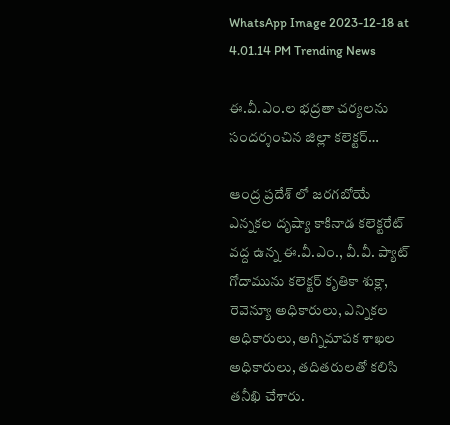WhatsApp Image 2023-12-18 at 4.01.14 PM Trending News

ఈ.వీ.ఎం.ల భద్రతా చర్యలను సందర్శంచిన జిల్లా కలెక్టర్…

ఆంద్ర ప్రదేశ్ లో జరగబోయే ఎన్నకల దృష్యా కాకినాడ కలెక్టరేట్ వద్ద ఉన్న ఈ.వీ.ఎం., వీ.వీ. ప్యాట్ గోదామును క‌లెక్ట‌ర్ కృతికా శుక్లా, రెవెన్యూ అధికారులు, ఎన్నికల అధికారులు, అగ్నిమాపక శాఖల అధికారులు, తదితరులతో కలిసి తనీఖి చేశారు.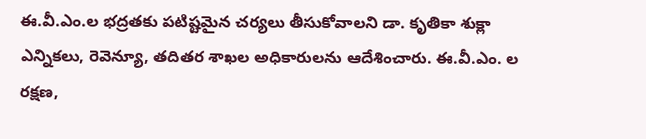ఈ.వీ.ఎం.ల భ‌ద్ర‌త‌కు ప‌టిష్టమైన చ‌ర్య‌లు తీసుకోవాల‌ని డా. కృతికా శుక్లా ఎన్నిక‌లు, రెవెన్యూ, త‌దిత‌ర‌ శాఖ‌ల అధికారుల‌ను ఆదేశించారు. ఈ.వీ.ఎం. ల ర‌క్ష‌ణ‌,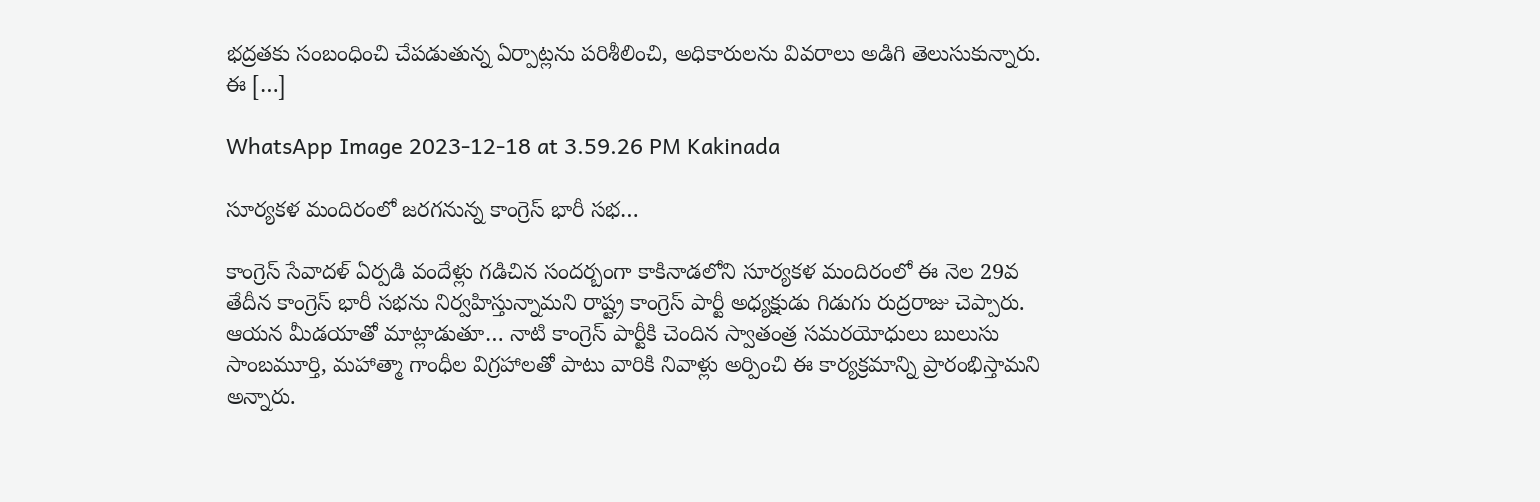భ‌ద్ర‌త‌కు సంబంధించి చేప‌డుతున్న ఏర్పాట్ల‌ను ప‌రిశీలించి, అధికారులను వివరాలు అడిగి తెలుసుకున్నారు. ఈ […]

WhatsApp Image 2023-12-18 at 3.59.26 PM Kakinada

సూర్యకళ మందిరంలో జరగనున్న కాంగ్రెస్ భారీ సభ…

కాంగ్రెస్ సేవాదళ్ ఏర్పడి వందేళ్లు గడిచిన సందర్బంగా కాకినాడలోని సూర్యకళ మందిరంలో ఈ నెల 29వ తేదీన కాంగ్రెస్ భారీ సభను నిర్వహిస్తున్నామని రాష్ట్ర కాంగ్రెస్ పార్టీ అధ్యక్షుడు గిడుగు రుద్రరాజు చెప్పారు. ఆయన మీడయాతో మాట్లాడుతూ… నాటి కాంగ్రెస్ పార్టీకి చెందిన స్వాతంత్ర సమరయోధులు బులుసు సాంబమూర్తి, మహాత్మా గాంధీల విగ్రహాలతో పాటు వారికి నివాళ్లు అర్పించి ఈ కార్యక్రమాన్ని ప్రారంభిస్తామని అన్నారు.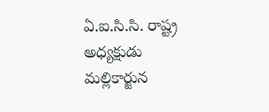ఏ.ఐ.సి.సి. రాష్ట్ర అధ్యక్షుడు మల్లికార్జున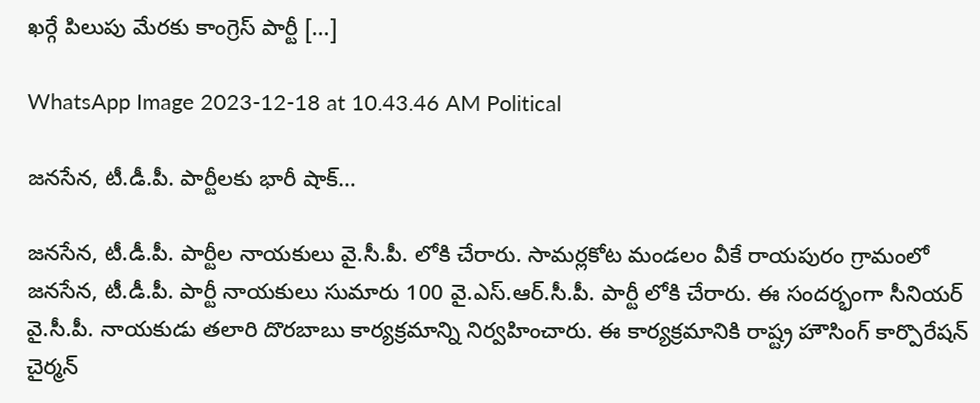ఖర్గే పిలుపు మేరకు కాంగ్రెస్ పార్టీ […]

WhatsApp Image 2023-12-18 at 10.43.46 AM Political

జనసేన, టీ.డీ.పీ. పార్టీలకు భారీ షాక్…

జనసేన, టీ.డీ.పీ. పార్టీల నాయకులు వై.సీ.పీ. లోకి చేరారు. సామర్లకోట మండలం వీకే రాయపురం గ్రామంలో జనసేన, టీ.డీ.పీ. పార్టీ నాయకులు సుమారు 100 వై.ఎస్.ఆర్.సీ.పీ. పార్టీ లోకి చేరారు. ఈ సందర్భంగా సీనియర్ వై.సీ.పీ. నాయకుడు తలారి దొరబాబు కార్యక్రమాన్ని నిర్వహించారు. ఈ కార్యక్రమానికి రాష్ట్ర హౌసింగ్ కార్పొరేషన్ చైర్మన్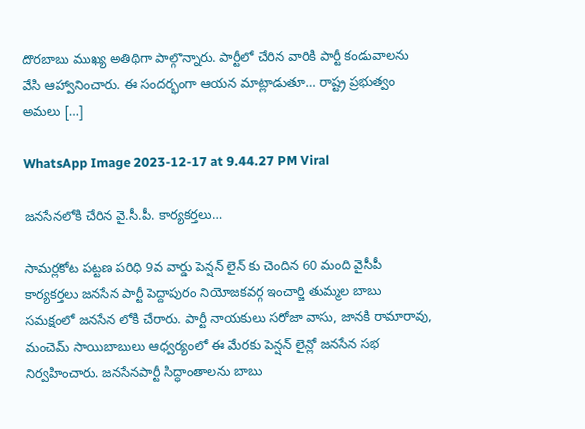దొరబాబు ముఖ్య అతిథిగా పాల్గొన్నారు. పార్టీలో చేరిన వారికి పార్టీ కండువాలను వేసి ఆహ్వానించారు. ఈ సందర్భంగా ఆయన మాట్లాడుతూ… రాష్ట్ర ప్రభుత్వం అమలు […]

WhatsApp Image 2023-12-17 at 9.44.27 PM Viral

జనసేనలోకి చేరిన వై.సీ.పీ. కార్యకర్తలు…

సామర్లకోట పట్టణ పరిధి 9వ వార్డు పెన్షన్ లైన్ కు చెందిన 60 మంది వైసీపీ కార్యకర్తలు జనసేన పార్టీ పెద్దాపురం నియోజకవర్గ ఇంచార్జి తుమ్మల బాబు సమక్షంలో జనసేన లోకి చేరారు. పార్టీ నాయకులు సరోజా వాసు, జానకి రామారావు, మంచెమ్ సాయిబాబులు ఆధ్వర్యంలో ఈ మేరకు పెన్షన్ లైన్లో జనసేన సభ నిర్వహించారు. జనసేనపార్టీ సిద్ధాంతాలను బాబు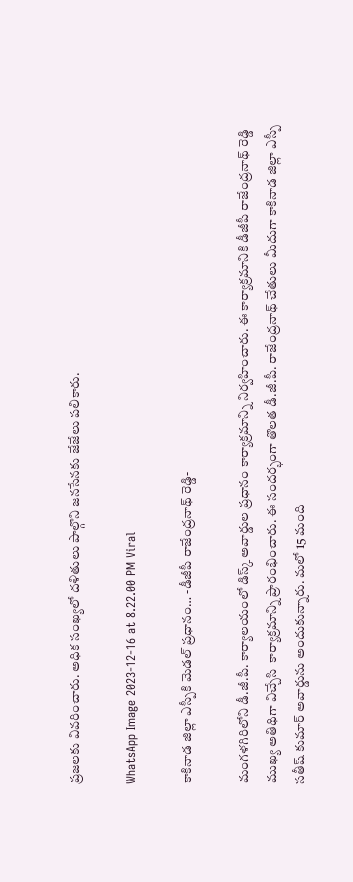ప్రజలకు వివరించారు. అధిక సంఖ్యలో దళితులు పాల్గొని జనసేనకు జేజేలు పలికారు.

WhatsApp Image 2023-12-16 at 8.22.00 PM Viral

కాకినాడ జిల్లా ఎస్పీకి మెడల్ ప్రధానం… -డీజీపీ రాజేంద్రనాథ్ రెడ్డి-

మంగళగిరిలోని డీ.జీ.పీ. కార్యాలయంలో డిస్క్ అవార్డుల ప్రధానం కార్యాక్రమాన్ని నిర్వహించారు. ఈ కార్యాక్రమానికి డీజీపీ రాజేంద్రనాథ్ రెడ్డి ముఖ్య అతిథిగా విచ్చేసి  కార్యాక్రమాన్ని ప్రారంభించారు. ఈ సందర్భంగా తొలత డీ.జీ.పీ. రాజేంద్రనాథ్ చేతులు మీదుగా కాకినాడ జిల్లా ఎస్పీ సతీష్ కుమార్ అవార్డును అందుకున్నారు. మలో 15 మంది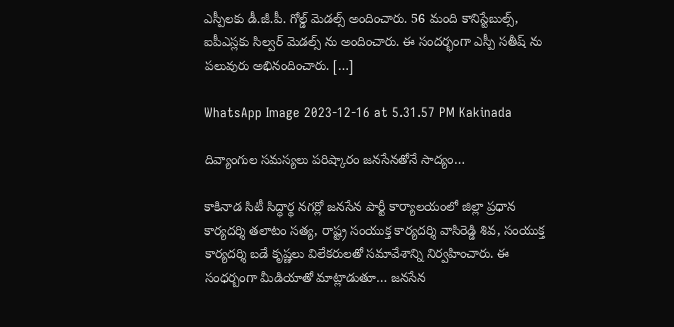ఎస్పీలకు డీ.జీ.పీ. గోల్డ్ మెడల్స్ అందించారు. 56 మంది కానిస్టేబుల్స్, ఐపీఎస్లకు సిల్వర్ మెడల్స్ ను అందించారు. ఈ సందర్భంగా ఎస్పీ సతీష్ ను పలువురు అభినందించారు. […]

WhatsApp Image 2023-12-16 at 5.31.57 PM Kakinada

దివ్యాంగుల సమస్యలు పరిష్కారం జనసేనతోనే సాద్యం…

కాకినాడ సిటీ సిద్ధార్థ నగర్లో జనసేన పార్టీ కార్యాలయంలో జిల్లా ప్రధాన కార్యదర్శి తలాటం సత్య, రాష్ట్ర సంయుక్త కార్యదర్శి వాసిరెడ్డి శివ, సంయుక్త కార్యదర్శి బడే కృష్ణలు విలేకరులతో సమావేశాన్ని నిర్వహించారు. ఈ సంధర్బంగా మీడియాతో మాట్లాడుతూ… జనసేన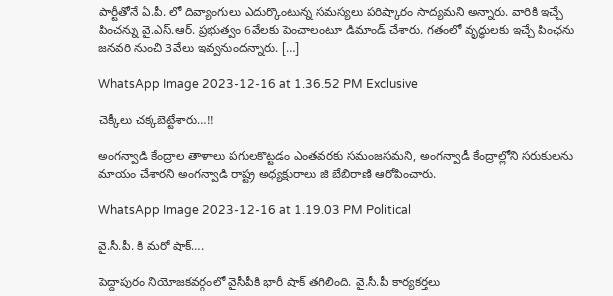పార్టీతోనే ఏ.పీ. లో దివ్యాంగులు ఎదుర్కొంటున్న సమస్యలు పరిష్కారం సాద్యమని అన్నారు. వారికి ఇచ్చే పించన్ను వై.ఎస్.ఆర్. ప్రభుత్వం 6వేలకు పెంచాలంటూ డిమాండ్ చేశారు. గతంలో వృద్ధులకు ఇచ్చే పింఛను జనవరి నుంచి 3వేలు ఇవ్వనుందన్నారు. […]

WhatsApp Image 2023-12-16 at 1.36.52 PM Exclusive

చెక్కీలు చక్కబెట్టేశారు…!!

అంగన్వాడి కేంద్రాల తాళాలు పగులకొట్టడం ఎంతవరకు సమంజసమని, అంగన్వాడీ కేంద్రాల్లోని సరుకులను మాయం చేశారని అంగన్వాడి రాష్ట్ర అధ్యక్షురాలు జి బేబిరాణి ఆరోపించారు.

WhatsApp Image 2023-12-16 at 1.19.03 PM Political

వై.సీ.పీ. కి మరో షాక్….

పెద్దాపురం నియోజకవర్గంలో వైసీపీకి భారీ షాక్ తగిలింది. వై.సీ.పీ కార్యకర్తలు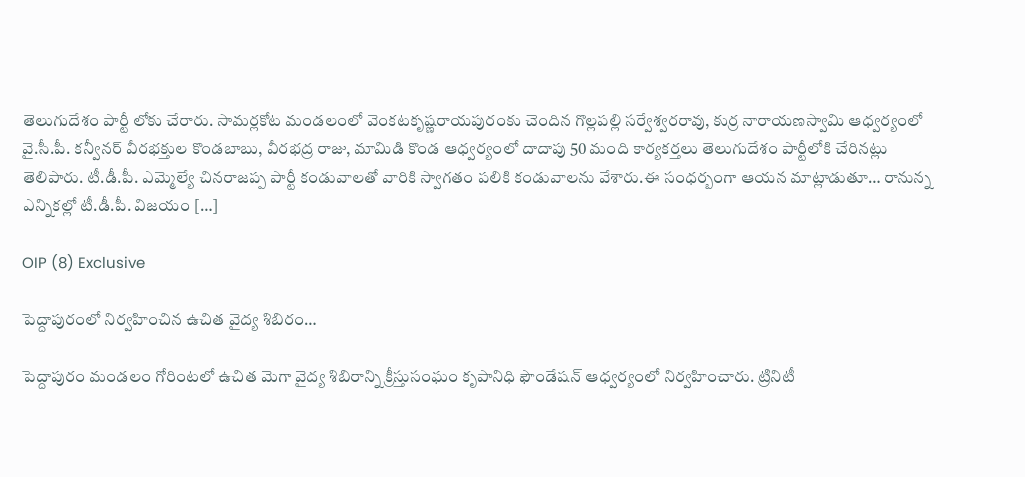తెలుగుదేశం పార్టీ లోకు చేరారు. సామర్లకోట మండలంలో వెంకటకృష్ణరాయపురంకు చెందిన గొల్లపల్లి సర్వేశ్వరరావు, కుర్ర నారాయణస్వామి ఆధ్వర్యంలో వై.సీ.పీ. కన్వీనర్ వీరభక్తుల కొండబాబు, వీరభద్ర రాజు, మామిడి కొండ ఆధ్వర్యంలో దాదాపు 50 మంది కార్యకర్తలు తెలుగుదేశం పార్టీలోకి చేరినట్లు తెలిపారు. టీ.డీ.పీ. ఎమ్మెల్యే చినరాజప్ప పార్టీ కండువాలతో వారికి స్వాగతం పలికి కండువాలను వేశారు.ఈ సంధర్బంగా ఆయన మాట్లాడుతూ… రానున్న ఎన్నికల్లో టీ.డీ.పీ. విజయం […]

OIP (8) Exclusive

పెద్దాపురంలో నిర్వహించిన ఉచిత వైద్య శిబిరం…

పెద్దాపురం మండలం గోరింటలో ఉచిత మెగా వైద్య శిబిరాన్ని క్రీస్తుసంఘం కృపానిధి ఫౌండేషన్ ఆధ్వర్యంలో నిర్వహించారు. ట్రినిటీ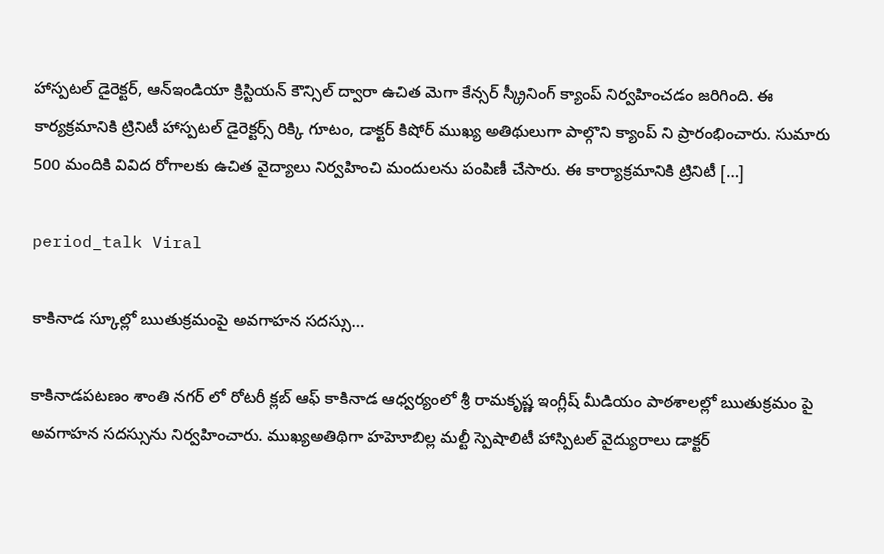హాస్పటల్ డైరెక్టర్, ఆన్ఇండియా క్రిస్టియన్ కౌన్సిల్ ద్వారా ఉచిత మెగా కేన్సర్ స్క్రీనింగ్ క్యాంప్ నిర్వహించడం జరిగింది. ఈ కార్యక్రమానికి ట్రినిటీ హాస్పటల్ డైరెక్టర్స్ రిక్కి గూటం, డాక్టర్ కిషోర్ ముఖ్య అతిథులుగా పాల్గొని క్యాంప్ ని ప్రారంభించారు. సుమారు 500 మందికి వివిద రోగాలకు ఉచిత వైద్యాలు నిర్వహించి మందులను పంపిణీ చేసారు. ఈ కార్యాక్రమానికి ట్రినిటీ […]

period_talk Viral

కాకినాడ స్కూల్లో ఋతుక్రమంపై అవగాహన సదస్సు…

కాకినాడపటణం శాంతి నగర్ లో రోటరీ క్లబ్ ఆఫ్ కాకినాడ ఆధ్వర్యంలో శ్రీ రామకృష్ణ ఇంగ్లీష్ మీడియం పాఠశాలల్లో ఋతుక్రమం పై అవగాహన సదస్సును నిర్వహించారు. ముఖ్యఅతిథిగా హహెూబిల్ల మల్టీ స్పెషాలిటీ హాస్పిటల్ వైద్యురాలు డాక్టర్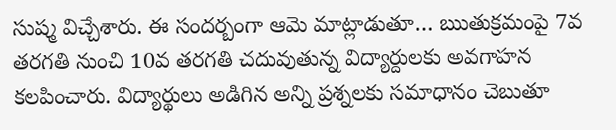సుష్మ విచ్చేశారు. ఈ సందర్బంగా ఆమె మాట్లాడుతూ… ఋతుక్రమంపై 7వ తరగతి నుంచి 10వ తరగతి చదువుతున్న విద్యార్దులకు అవగాహన కలపించారు. విద్యార్థులు అడిగిన అన్ని ప్రశ్నలకు సమాధానం చెబుతూ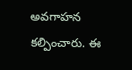అవగాహన కల్పించారు. ఈ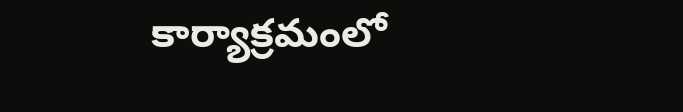కార్యాక్రమంలో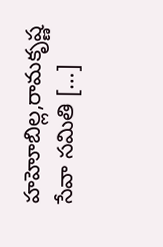హహెూబిల్ల,రామకృష్ణ సేవా సమితి […]